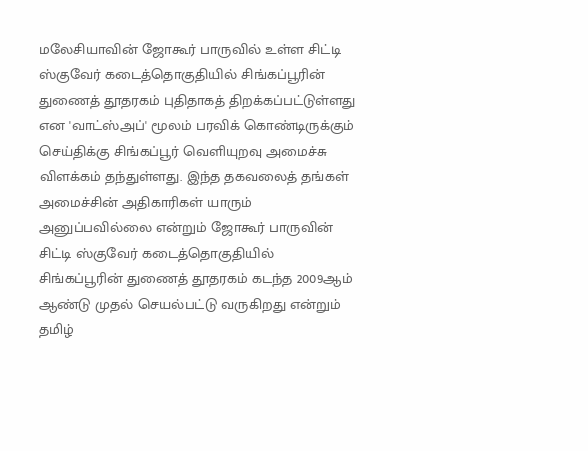மலேசியாவின் ஜோகூர் பாருவில் உள்ள சிட்டி ஸ்குவேர் கடைத்தொகுதியில் சிங்கப்பூரின் துணைத் தூதரகம் புதிதாகத் திறக்கப்பட்டுள்ளது என 'வாட்ஸ்அப்' மூலம் பரவிக் கொண்டிருக்கும் செய்திக்கு சிங்கப்பூர் வெளியுறவு அமைச்சு விளக்கம் தந்துள்ளது. இந்த தகவலைத் தங்கள் அமைச்சின் அதிகாரிகள் யாரும் அனுப்பவில்லை என்றும் ஜோகூர் பாருவின் சிட்டி ஸ்குவேர் கடைத்தொகுதியில் சிங்கப்பூரின் துணைத் தூதரகம் கடந்த 2009ஆம் ஆண்டு முதல் செயல்பட்டு வருகிறது என்றும் தமிழ்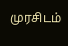முரசிடம்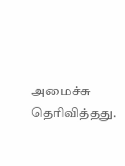அமைச்சு தெரிவித்தது.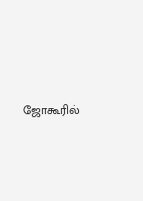ஜோகூரில்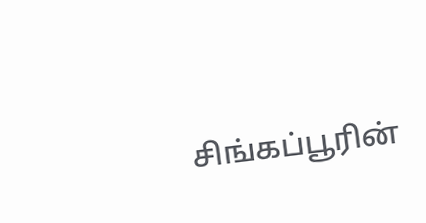சிங்கப்பூரின்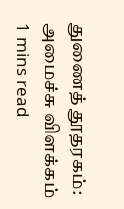துணைத் தூதரகம்: அமைச்சு விளக்கம்
1 mins read